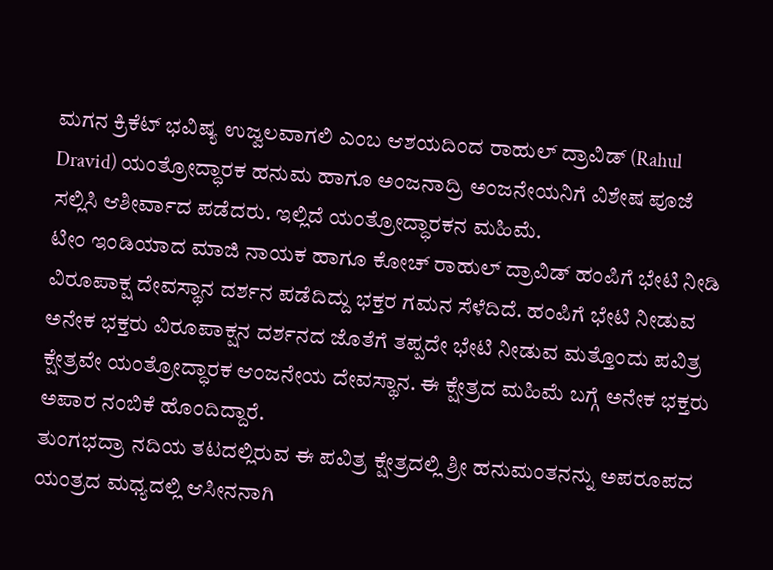ಮಗನ ಕ್ರಿಕೆಟ್ ಭವಿಷ್ಯ ಉಜ್ವಲವಾಗಲಿ ಎಂಬ ಆಶಯದಿಂದ ರಾಹುಲ್ ದ್ರಾವಿಡ್ (Rahul Dravid) ಯಂತ್ರೋದ್ಧಾರಕ ಹನುಮ ಹಾಗೂ ಅಂಜನಾದ್ರಿ ಅಂಜನೇಯನಿಗೆ ವಿಶೇಷ ಪೂಜೆ ಸಲ್ಲಿಸಿ ಆಶೀರ್ವಾದ ಪಡೆದರು. ಇಲ್ಲಿದೆ ಯಂತ್ರೋದ್ಧಾರಕನ ಮಹಿಮೆ.
ಟೀಂ ಇಂಡಿಯಾದ ಮಾಜಿ ನಾಯಕ ಹಾಗೂ ಕೋಚ್ ರಾಹುಲ್ ದ್ರಾವಿಡ್ ಹಂಪಿಗೆ ಭೇಟಿ ನೀಡಿ ವಿರೂಪಾಕ್ಷ ದೇವಸ್ಥಾನ ದರ್ಶನ ಪಡೆದಿದ್ದು ಭಕ್ತರ ಗಮನ ಸೆಳೆದಿದೆ. ಹಂಪಿಗೆ ಭೇಟಿ ನೀಡುವ ಅನೇಕ ಭಕ್ತರು ವಿರೂಪಾಕ್ಷನ ದರ್ಶನದ ಜೊತೆಗೆ ತಪ್ಪದೇ ಭೇಟಿ ನೀಡುವ ಮತ್ತೊಂದು ಪವಿತ್ರ ಕ್ಷೇತ್ರವೇ ಯಂತ್ರೋದ್ಧಾರಕ ಆಂಜನೇಯ ದೇವಸ್ಥಾನ. ಈ ಕ್ಷೇತ್ರದ ಮಹಿಮೆ ಬಗ್ಗೆ ಅನೇಕ ಭಕ್ತರು ಅಪಾರ ನಂಬಿಕೆ ಹೊಂದಿದ್ದಾರೆ.
ತುಂಗಭದ್ರಾ ನದಿಯ ತಟದಲ್ಲಿರುವ ಈ ಪವಿತ್ರ ಕ್ಷೇತ್ರದಲ್ಲಿ ಶ್ರೀ ಹನುಮಂತನನ್ನು ಅಪರೂಪದ ಯಂತ್ರದ ಮಧ್ಯದಲ್ಲಿ ಆಸೀನನಾಗಿ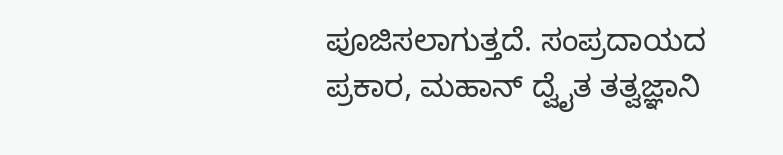ಪೂಜಿಸಲಾಗುತ್ತದೆ. ಸಂಪ್ರದಾಯದ ಪ್ರಕಾರ, ಮಹಾನ್ ದ್ವೈತ ತತ್ವಜ್ಞಾನಿ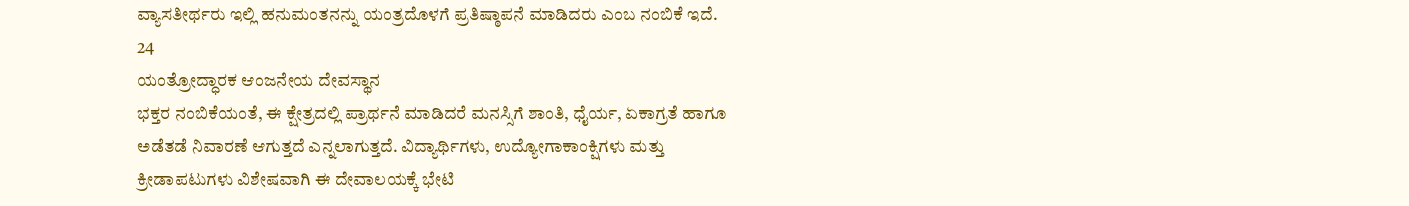ವ್ಯಾಸತೀರ್ಥರು ಇಲ್ಲಿ ಹನುಮಂತನನ್ನು ಯಂತ್ರದೊಳಗೆ ಪ್ರತಿಷ್ಠಾಪನೆ ಮಾಡಿದರು ಎಂಬ ನಂಬಿಕೆ ಇದೆ.
24
ಯಂತ್ರೋದ್ಧಾರಕ ಆಂಜನೇಯ ದೇವಸ್ಥಾನ
ಭಕ್ತರ ನಂಬಿಕೆಯಂತೆ, ಈ ಕ್ಷೇತ್ರದಲ್ಲಿ ಪ್ರಾರ್ಥನೆ ಮಾಡಿದರೆ ಮನಸ್ಸಿಗೆ ಶಾಂತಿ, ಧೈರ್ಯ, ಏಕಾಗ್ರತೆ ಹಾಗೂ ಅಡೆತಡೆ ನಿವಾರಣೆ ಆಗುತ್ತದೆ ಎನ್ನಲಾಗುತ್ತದೆ. ವಿದ್ಯಾರ್ಥಿಗಳು, ಉದ್ಯೋಗಾಕಾಂಕ್ಷಿಗಳು ಮತ್ತು ಕ್ರೀಡಾಪಟುಗಳು ವಿಶೇಷವಾಗಿ ಈ ದೇವಾಲಯಕ್ಕೆ ಭೇಟಿ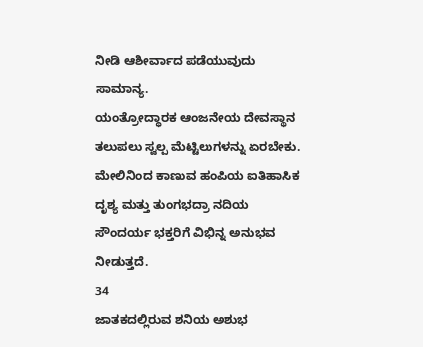ನೀಡಿ ಆಶೀರ್ವಾದ ಪಡೆಯುವುದು ಸಾಮಾನ್ಯ.
ಯಂತ್ರೋದ್ಧಾರಕ ಆಂಜನೇಯ ದೇವಸ್ಥಾನ ತಲುಪಲು ಸ್ವಲ್ಪ ಮೆಟ್ಟಿಲುಗಳನ್ನು ಏರಬೇಕು. ಮೇಲಿನಿಂದ ಕಾಣುವ ಹಂಪಿಯ ಐತಿಹಾಸಿಕ ದೃಶ್ಯ ಮತ್ತು ತುಂಗಭದ್ರಾ ನದಿಯ ಸೌಂದರ್ಯ ಭಕ್ತರಿಗೆ ವಿಭಿನ್ನ ಅನುಭವ ನೀಡುತ್ತದೆ.
34
ಜಾತಕದಲ್ಲಿರುವ ಶನಿಯ ಅಶುಭ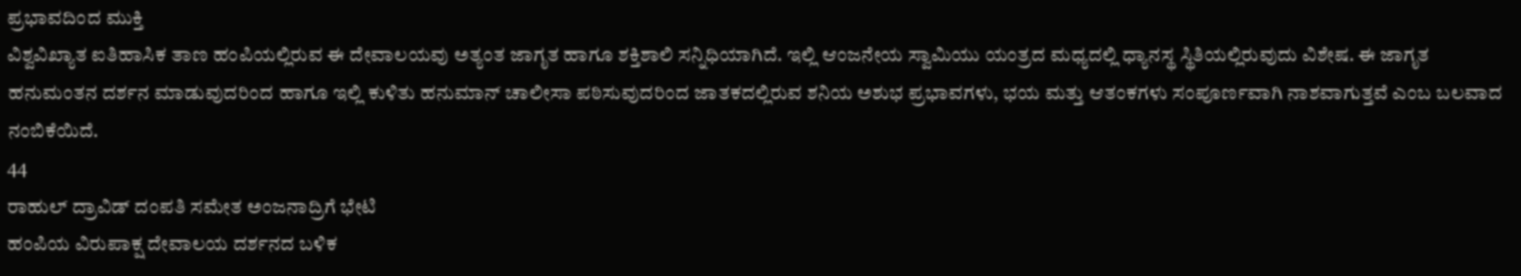ಪ್ರಭಾವದಿಂದ ಮುಕ್ತಿ
ವಿಶ್ವವಿಖ್ಯಾತ ಐತಿಹಾಸಿಕ ತಾಣ ಹಂಪಿಯಲ್ಲಿರುವ ಈ ದೇವಾಲಯವು ಅತ್ಯಂತ ಜಾಗೃತ ಹಾಗೂ ಶಕ್ತಿಶಾಲಿ ಸನ್ನಿಧಿಯಾಗಿದೆ. ಇಲ್ಲಿ ಆಂಜನೇಯ ಸ್ವಾಮಿಯು ಯಂತ್ರದ ಮಧ್ಯದಲ್ಲಿ ಧ್ಯಾನಸ್ಥ ಸ್ಥಿತಿಯಲ್ಲಿರುವುದು ವಿಶೇಷ. ಈ ಜಾಗೃತ ಹನುಮಂತನ ದರ್ಶನ ಮಾಡುವುದರಿಂದ ಹಾಗೂ ಇಲ್ಲಿ ಕುಳಿತು ಹನುಮಾನ್ ಚಾಲೀಸಾ ಪಠಿಸುವುದರಿಂದ ಜಾತಕದಲ್ಲಿರುವ ಶನಿಯ ಅಶುಭ ಪ್ರಭಾವಗಳು, ಭಯ ಮತ್ತು ಆತಂಕಗಳು ಸಂಪೂರ್ಣವಾಗಿ ನಾಶವಾಗುತ್ತವೆ ಎಂಬ ಬಲವಾದ ನಂಬಿಕೆಯಿದೆ.
44
ರಾಹುಲ್ ದ್ರಾವಿಡ್ ದಂಪತಿ ಸಮೇತ ಅಂಜನಾದ್ರಿಗೆ ಭೇಟಿ
ಹಂಪಿಯ ವಿರುಪಾಕ್ಷ ದೇವಾಲಯ ದರ್ಶನದ ಬಳಿಕ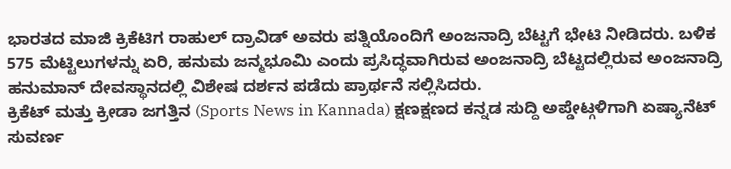ಭಾರತದ ಮಾಜಿ ಕ್ರಿಕೆಟಿಗ ರಾಹುಲ್ ದ್ರಾವಿಡ್ ಅವರು ಪತ್ನಿಯೊಂದಿಗೆ ಅಂಜನಾದ್ರಿ ಬೆಟ್ಟಗೆ ಭೇಟಿ ನೀಡಿದರು. ಬಳಿಕ 575 ಮೆಟ್ಟಿಲುಗಳನ್ನು ಏರಿ, ಹನುಮ ಜನ್ಮಭೂಮಿ ಎಂದು ಪ್ರಸಿದ್ಧವಾಗಿರುವ ಅಂಜನಾದ್ರಿ ಬೆಟ್ಟದಲ್ಲಿರುವ ಅಂಜನಾದ್ರಿ ಹನುಮಾನ್ ದೇವಸ್ಥಾನದಲ್ಲಿ ವಿಶೇಷ ದರ್ಶನ ಪಡೆದು ಪ್ರಾರ್ಥನೆ ಸಲ್ಲಿಸಿದರು.
ಕ್ರಿಕೆಟ್ ಮತ್ತು ಕ್ರೀಡಾ ಜಗತ್ತಿನ (Sports News in Kannada) ಕ್ಷಣಕ್ಷಣದ ಕನ್ನಡ ಸುದ್ದಿ ಅಪ್ಡೇಟ್ಗಳಿಗಾಗಿ ಏಷ್ಯಾನೆಟ್ ಸುವರ್ಣ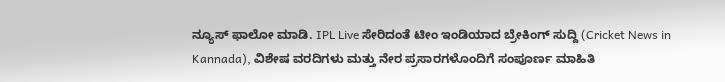ನ್ಯೂಸ್ ಫಾಲೋ ಮಾಡಿ. IPL Live ಸೇರಿದಂತೆ ಟೀಂ ಇಂಡಿಯಾದ ಬ್ರೇಕಿಂಗ್ ಸುದ್ದಿ (Cricket News in Kannada), ವಿಶೇಷ ವರದಿಗಳು ಮತ್ತು ನೇರ ಪ್ರಸಾರಗಳೊಂದಿಗೆ ಸಂಪೂರ್ಣ ಮಾಹಿತಿ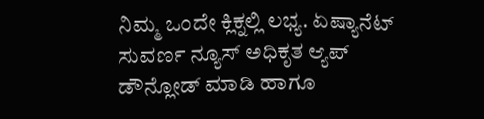ನಿಮ್ಮ ಒಂದೇ ಕ್ಲಿಕ್ನಲ್ಲಿ ಲಭ್ಯ. ಏಷ್ಯಾನೆಟ್ ಸುವರ್ಣ ನ್ಯೂಸ್ ಅಧಿಕೃತ ಆ್ಯಪ್ ಡೌನ್ಲೋಡ್ ಮಾಡಿ ಹಾಗೂ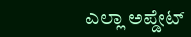ಎಲ್ಲಾ ಅಪ್ಡೇಟ್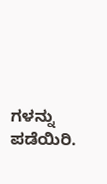ಗಳನ್ನು ಪಡೆಯಿರಿ.